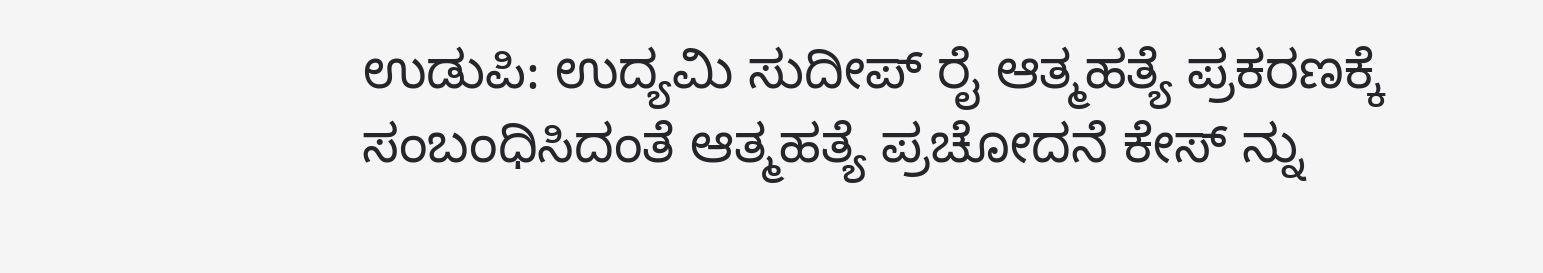ಉಡುಪಿ: ಉದ್ಯಮಿ ಸುದೀಪ್ ರೈ ಆತ್ಮಹತ್ಯೆ ಪ್ರಕರಣಕ್ಕೆ ಸಂಬಂಧಿಸಿದಂತೆ ಆತ್ಮಹತ್ಯೆ ಪ್ರಚೋದನೆ ಕೇಸ್ ನ್ನು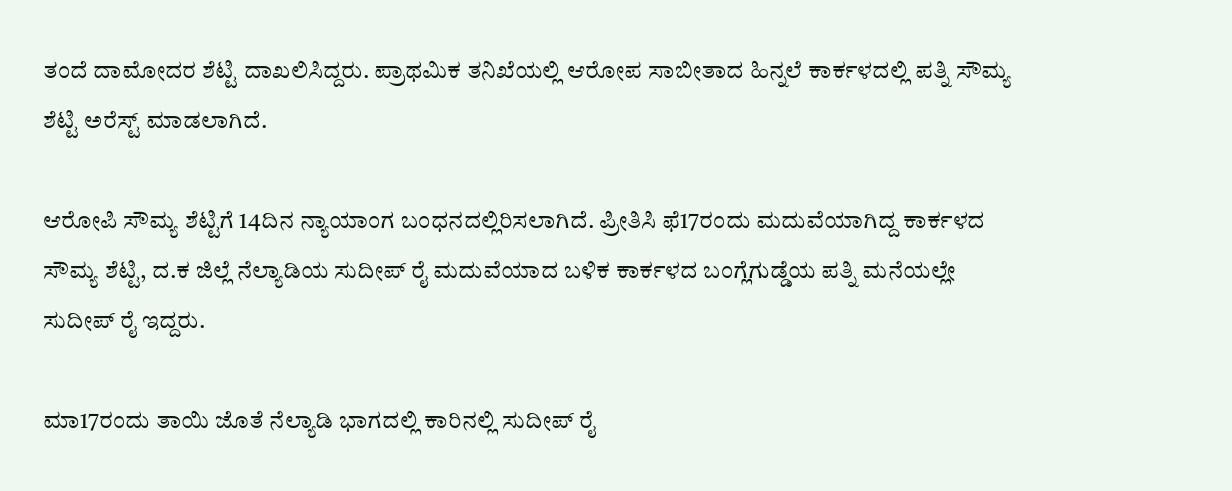ತಂದೆ ದಾಮೋದರ ಶೆಟ್ಟಿ ದಾಖಲಿಸಿದ್ದರು. ಪ್ರಾಥಮಿಕ ತನಿಖೆಯಲ್ಲಿ ಆರೋಪ ಸಾಬೀತಾದ ಹಿನ್ನಲೆ ಕಾರ್ಕಳದಲ್ಲಿ ಪತ್ನಿ ಸೌಮ್ಯ ಶೆಟ್ಟಿ ಅರೆಸ್ಟ್ ಮಾಡಲಾಗಿದೆ.

ಆರೋಪಿ ಸೌಮ್ಯ ಶೆಟ್ಟಿಗೆ 14ದಿನ ನ್ಯಾಯಾಂಗ ಬಂಧನದಲ್ಲಿರಿಸಲಾಗಿದೆ. ಪ್ರೀತಿಸಿ ಫೆ17ರಂದು ಮದುವೆಯಾಗಿದ್ದ ಕಾರ್ಕಳದ ಸೌಮ್ಯ ಶೆಟ್ಟಿ, ದ.ಕ ಜಿಲ್ಲೆ ನೆಲ್ಯಾಡಿಯ ಸುದೀಪ್ ರೈ ಮದುವೆಯಾದ ಬಳಿಕ ಕಾರ್ಕಳದ ಬಂಗ್ಲೆಗುಡ್ಡೆಯ ಪತ್ನಿ ಮನೆಯಲ್ಲೇ ಸುದೀಪ್ ರೈ ಇದ್ದರು.

ಮಾ17ರಂದು ತಾಯಿ ಜೊತೆ ನೆಲ್ಯಾಡಿ ಭಾಗದಲ್ಲಿ ಕಾರಿನಲ್ಲಿ ಸುದೀಪ್ ರೈ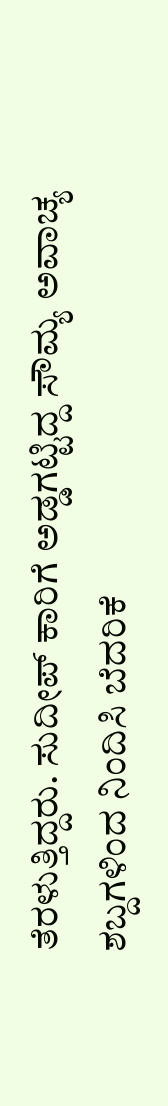ತೆರಳುತ್ತಿದ್ದರು. ಸುದೀಪ್ ಕಾರಿಗೆ ಅಡ್ಡಗಟ್ಟಿದ್ದ ಸೌಮ್ಯ ಅವಾಚ್ಯ ಶಬ್ದಗಳಿಂದ ನಿಂದಿಸಿ ಬೆದರಿಕೆ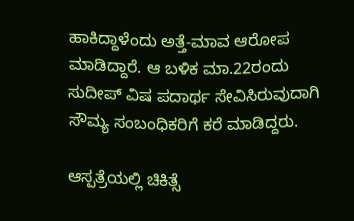ಹಾಕಿದ್ದಾಳೆಂದು ಅತ್ತೆ-ಮಾವ ಆರೋಪ ಮಾಡಿದ್ದಾರೆ. ಆ ಬಳಿಕ ಮಾ.22ರಂದು ಸುದೀಪ್ ವಿಷ ಪದಾರ್ಥ ಸೇವಿಸಿರುವುದಾಗಿ ಸೌಮ್ಯ ಸಂಬಂಧಿಕರಿಗೆ ಕರೆ ಮಾಡಿದ್ದರು.

ಆಸ್ಪತ್ರೆಯಲ್ಲಿ ಚಿಕಿತ್ಸೆ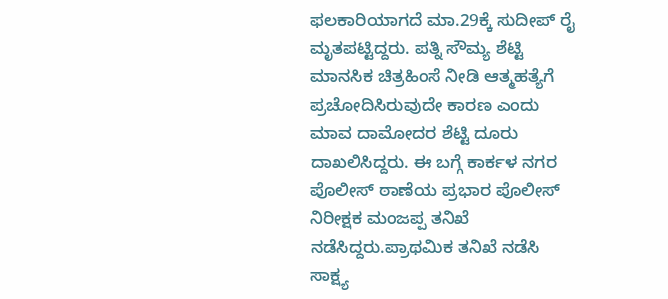ಫಲಕಾರಿಯಾಗದೆ ಮಾ.29ಕ್ಕೆ ಸುದೀಪ್ ರೈ ಮೃತಪಟ್ಟಿದ್ದರು. ಪತ್ನಿ ಸೌಮ್ಯ ಶೆಟ್ಟಿ ಮಾನಸಿಕ ಚಿತ್ರಹಿಂಸೆ ನೀಡಿ ಆತ್ಮಹತ್ಯೆಗೆ ಪ್ರಚೋದಿಸಿರುವುದೇ ಕಾರಣ ಎಂದು ಮಾವ ದಾಮೋದರ ಶೆಟ್ಟಿ ದೂರು ದಾಖಲಿಸಿದ್ದರು. ಈ ಬಗ್ಗೆ ಕಾರ್ಕಳ ನಗರ ಪೊಲೀಸ್ ಠಾಣೆಯ ಪ್ರಭಾರ ಪೊಲೀಸ್ ನಿರೀಕ್ಷಕ ಮಂಜಪ್ಪ ತನಿಖೆ ನಡೆಸಿದ್ದರು.ಪ್ರಾಥಮಿಕ ತನಿಖೆ ನಡೆಸಿ ಸಾಕ್ಷ್ಯ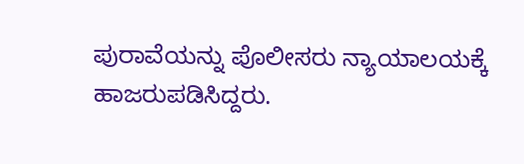ಪುರಾವೆಯನ್ನು ಪೊಲೀಸರು ನ್ಯಾಯಾಲಯಕ್ಕೆ ಹಾಜರುಪಡಿಸಿದ್ದರು.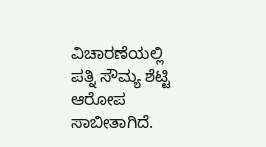ವಿಚಾರಣೆಯಲ್ಲಿ ಪತ್ನಿ ಸೌಮ್ಯ ಶೆಟ್ಟಿ ಆರೋಪ ಸಾಬೀತಾಗಿದೆ.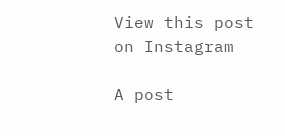View this post on Instagram

A post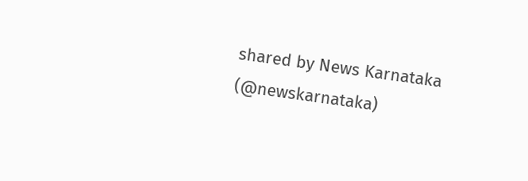shared by News Karnataka (@newskarnataka)